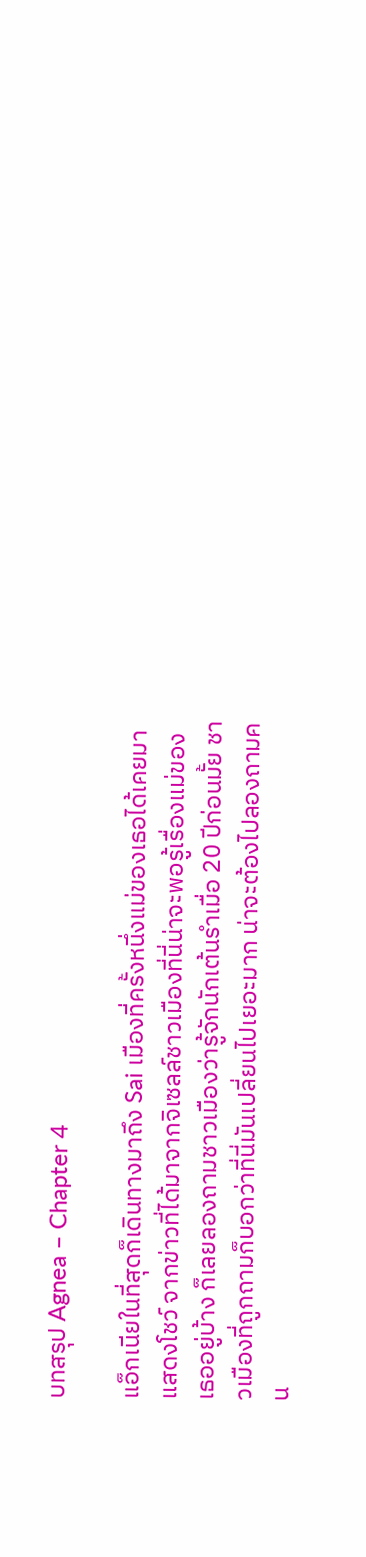บทสรุป Agnea – Chapter 4

แอ็กเนียในที่สุดก็เดินทางมาถึง Sai เมืองที่ครั้งหนึ่งแม่ของเธอได้เคยมาแสดงโชว์ จากข่าวที่ได้มาจากจิเซลล์ชาวเมืองที่นี่น่าจะพอรู้เรื่องแม่ของเธออยู่บ้าง ก็เลยลองถามชาวเมืองว่ารู้จักนักเต้นรำเมื่อ 20 ปีก่อนมั้ย ชาวเมืองที่ถูกถามก็บอกว่าที่นี่มันเปลี่ยนไปเยอะมาก น่าจะต้องไปลองถามคน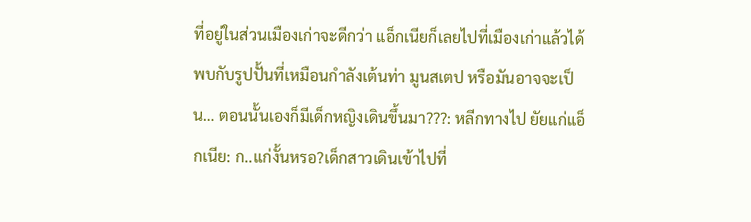ที่อยู่ในส่วนเมืองเก่าจะดีกว่า แอ็กเนียก็เลยไปที่เมืองเก่าแล้วได้พบกับรูปปั้นที่เหมือนกำลังเต้นท่า มูนสเตป หรือมันอาจจะเป็น… ตอนนั้นเองก็มีเด็กหญิงเดินขึ้นมา???: หลีกทางไป ยัยแก่แอ็กเนีย: ก..แก่งั้นหรอ?เด็กสาวเดินเข้าไปที่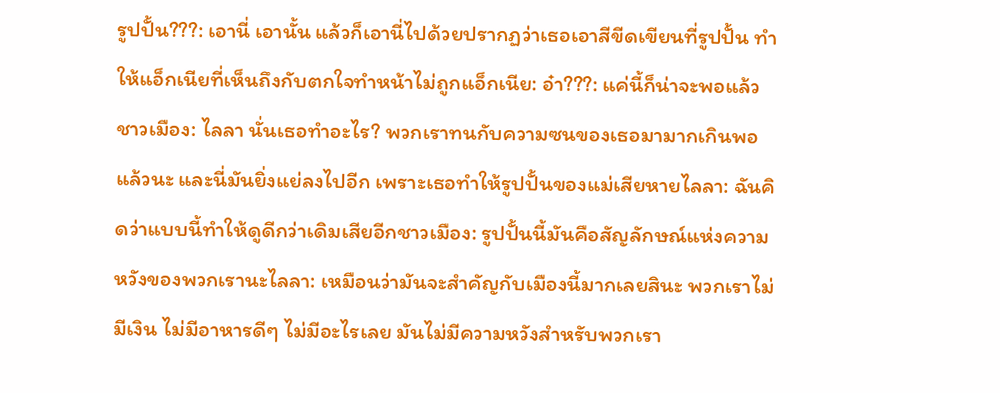รูปปั้น???: เอานี่ เอานั้น แล้วก็เอานี่ไปด้วยปรากฏว่าเธอเอาสีขีดเขียนที่รูปปั้น ทำให้แอ็กเนียที่เห็นถึงกับตกใจทำหน้าไม่ถูกแอ็กเนีย: อ๋า???: แค่นี้ก็น่าจะพอแล้วชาวเมือง: ไลลา นั่นเธอทำอะไร? พวกเราทนกับความซนของเธอมามากเกินพอแล้วนะ และนี่มันยิ่งแย่ลงไปอีก เพราะเธอทำให้รูปปั้นของแม่เสียหายไลลา: ฉันคิดว่าแบบนี้ทำให้ดูดีกว่าเดิมเสียอีกชาวเมือง: รูปปั้นนี้มันคือสัญลักษณ์แห่งความหวังของพวกเรานะไลลา: เหมือนว่ามันจะสำคัญกับเมืองนี้มากเลยสินะ พวกเราไม่มีเงิน ไม่มีอาหารดีๆ ไม่มีอะไรเลย มันไม่มีความหวังสำหรับพวกเรา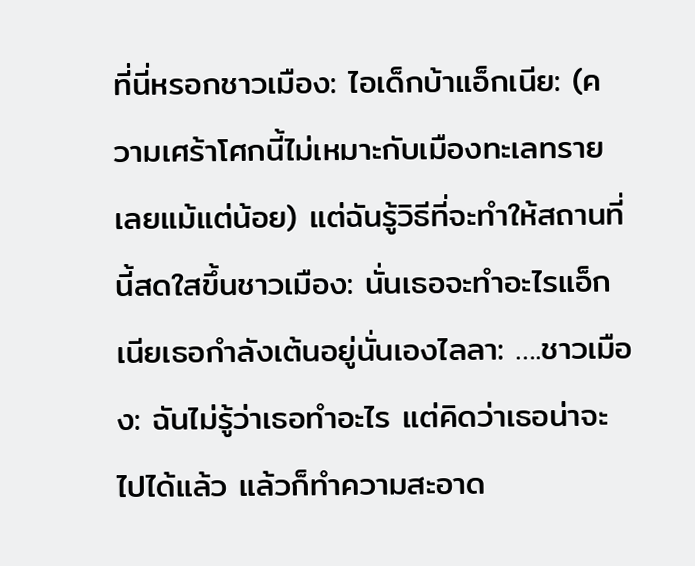ที่นี่หรอกชาวเมือง: ไอเด็กบ้าแอ็กเนีย: (ความเศร้าโศกนี้ไม่เหมาะกับเมืองทะเลทรายเลยแม้แต่น้อย) แต่ฉันรู้วิธีที่จะทำให้สถานที่นี้สดใสขึ้นชาวเมือง: นั่นเธอจะทำอะไรแอ็กเนียเธอกำลังเต้นอยู่นั่นเองไลลา: ….ชาวเมือง: ฉันไม่รู้ว่าเธอทำอะไร แต่คิดว่าเธอน่าจะไปได้แล้ว แล้วก็ทำความสะอาด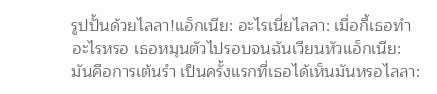รูปปั้นด้วยไลลา!แอ็กเนีย: อะไรเนี่ยไลลา: เมื่อกี้เธอทำอะไรหรอ เธอหมุนตัวไปรอบจนฉันเวียนหัวแอ็กเนีย: มันคือการเต้นรำ เป็นครั้งแรกที่เธอได้เห็นมันหรอไลลา: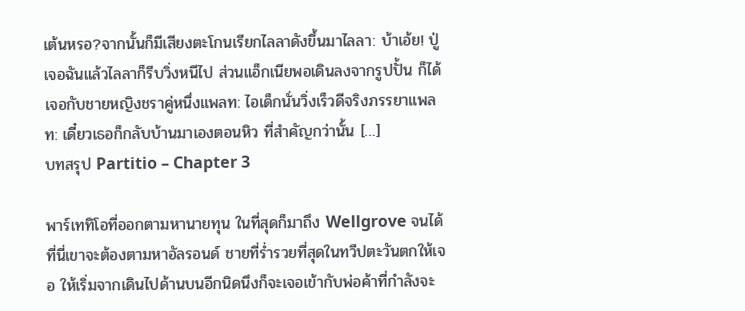เต้นหรอ?จากนั้นก็มีเสียงตะโกนเรียกไลลาดังขึ้นมาไลลา: บ้าเอ้ย! ปู่เจอฉันแล้วไลลาก็รีบวิ่งหนีไป ส่วนแอ็กเนียพอเดินลงจากรูปปั้น ก็ได้เจอกับชายหญิงชราคู่หนึ่งแพลท: ไอเด็กนั่นวิ่งเร็วดีจริงภรรยาแพลท: เดี๋ยวเธอก็กลับบ้านมาเองตอนหิว ที่สำคัญกว่านั้น […]
บทสรุป Partitio – Chapter 3

พาร์เททิโอที่ออกตามหานายทุน ในที่สุดก็มาถึง Wellgrove จนได้ ที่นี่เขาจะต้องตามหาอัลรอนด์ ชายที่ร่ำรวยที่สุดในทวีปตะวันตกให้เจอ ให้เริ่มจากเดินไปด้านบนอีกนิดนึงก็จะเจอเข้ากับพ่อค้าที่กำลังจะ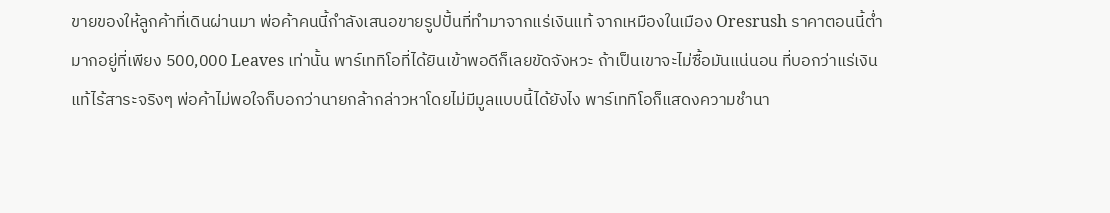ขายของให้ลูกค้าที่เดินผ่านมา พ่อค้าคนนี้กำลังเสนอขายรูปปั้นที่ทำมาจากแร่เงินแท้ จากเหมืองในเมือง Oresrush ราคาตอนนี้ต่ำมากอยู่ที่เพียง 500,000 Leaves เท่านั้น พาร์เททิโอที่ได้ยินเข้าพอดีก็เลยขัดจังหวะ ถ้าเป็นเขาจะไม่ซื้อมันแน่นอน ที่บอกว่าแร่เงินแท้ไร้สาระจริงๆ พ่อค้าไม่พอใจก็บอกว่านายกล้ากล่าวหาโดยไม่มีมูลแบบนี้ได้ยังไง พาร์เททิโอก็แสดงความชำนา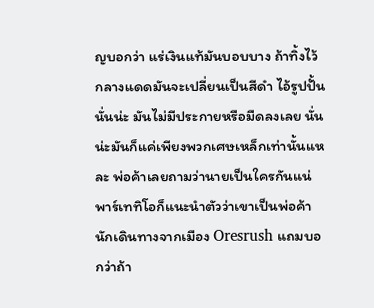ญบอกว่า แร่เงินแท้มันบอบบาง ถ้าทิ้งไว้กลางแดดมันจะเปลี่ยนเป็นสีดำ ไอ้รูปปั้นนั่นน่ะ มันไม่มีประกายหรือมืดลงเลย นั่นน่ะมันก็แค่เพียงพวกเศษเหล็กเท่านั้นแหละ พ่อค้าเลยถามว่านายเป็นใครกันแน่ พาร์เททิโอก็แนะนำตัวว่าเขาเป็นพ่อค้านักเดินทางจากเมือง Oresrush แถมบอกว่าถ้า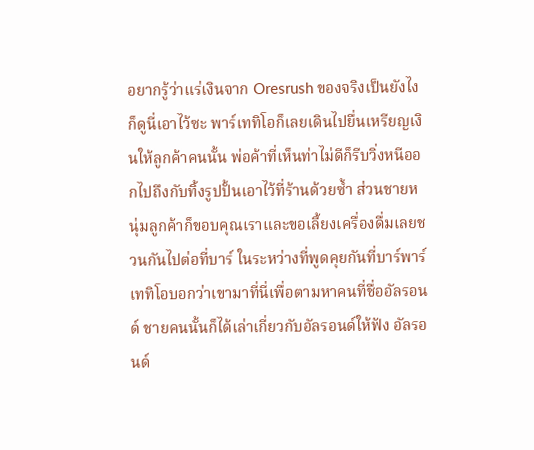อยากรู้ว่าแร่เงินจาก Oresrush ของจริงเป็นยังไงก็ดูนี่เอาไว้ซะ พาร์เททิโอก็เลยเดินไปยื่นเหรียญเงินให้ลูกค้าคนนั้น พ่อค้าที่เห็นท่าไม่ดีก็รีบวิ่งหนีออกไปถึงกับทิ้งรูปปั้นเอาไว้ที่ร้านด้วยซ้ำ ส่วนชายหนุ่มลูกค้าก็ขอบคุณเราและขอเลี้ยงเครื่องดื่มเลยชวนกันไปต่อที่บาร์ ในระหว่างที่พูดคุยกันที่บาร์พาร์เททิโอบอกว่าเขามาที่นี่เพื่อตามหาคนที่ชื่ออัลรอนด์ ชายคนนั้นก็ได้เล่าเกี่ยวกับอัลรอนด์ให้ฟัง อัลรอนด์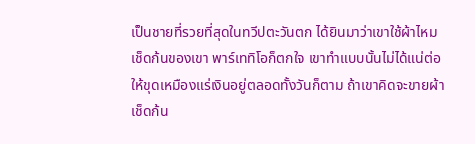เป็นชายที่รวยที่สุดในทวีปตะวันตก ได้ยินมาว่าเขาใช้ผ้าไหมเช็ดก้นของเขา พาร์เททิโอก็ตกใจ เขาทำแบบนั้นไม่ได้แน่ต่อให้ขุดเหมืองแร่เงินอยู่ตลอดทั้งวันก็ตาม ถ้าเขาคิดจะขายผ้าเช็ดก้น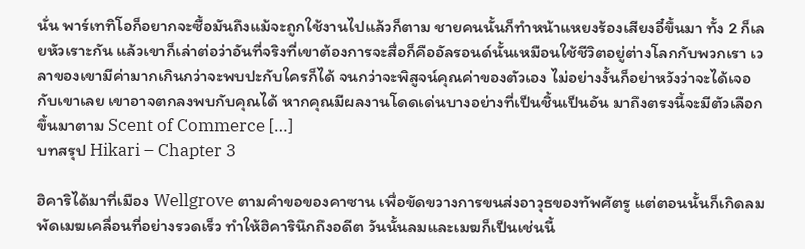นั่น พาร์เททิโอก็อยากจะซื้อมันถึงแม้จะถูกใช้งานไปแล้วก็ตาม ชายคนนั้นก็ทำหน้าแหยงร้องเสียงอี๋ขึ้นมา ทั้ง 2 ก็เลยหัวเราะกัน แล้วเขาก็เล่าต่อว่าอันที่จริงที่เขาต้องการจะสื่อก็คืออัลรอนด์นั้นเหมือนใช้ชีวิตอยู่ต่างโลกกับพวกเรา เวลาของเขามีค่ามากเกินกว่าจะพบปะกับใครก็ได้ จนกว่าจะพิสูจน์คุณค่าของตัวเอง ไม่อย่างงั้นก็อย่าหวังว่าจะได้เจอกับเขาเลย เขาอาจตกลงพบกับคุณได้ หากคุณมีผลงานโดดเด่นบางอย่างที่เป็นชิ้นเป็นอัน มาถึงตรงนี้จะมีตัวเลือกขึ้นมาตาม Scent of Commerce […]
บทสรุป Hikari – Chapter 3

ฮิคาริได้มาที่เมือง Wellgrove ตามคำขอของคาซาน เพื่อขัดขวางการขนส่งอาวุธของทัพศัตรู แต่ตอนนั้นก็เกิดลมพัดเมฆเคลื่อนที่อย่างรวดเร็ว ทำให้ฮิคารินึกถึงอดีต วันนั้นลมและเมฆก็เป็นเช่นนี้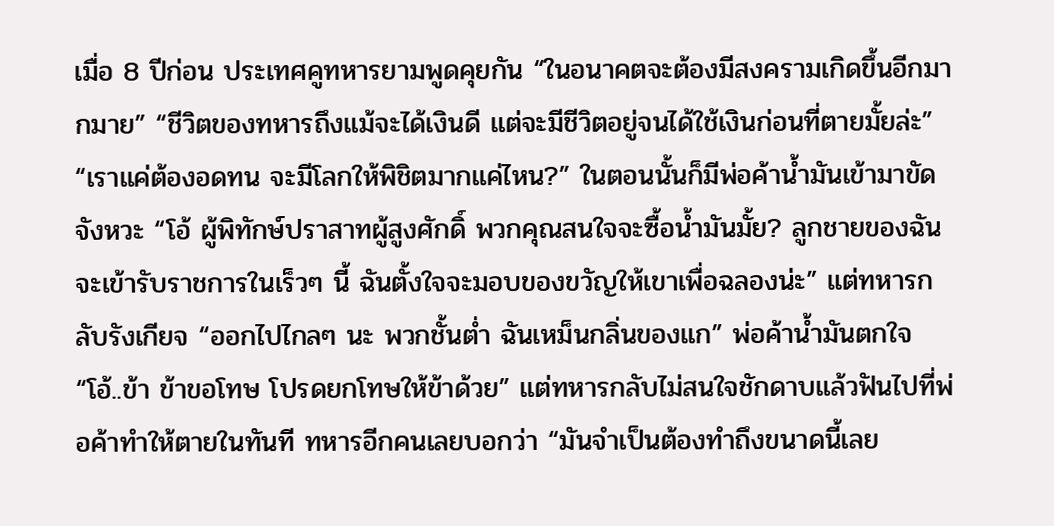เมื่อ 8 ปีก่อน ประเทศคูทหารยามพูดคุยกัน “ในอนาคตจะต้องมีสงครามเกิดขึ้นอีกมากมาย” “ชีวิตของทหารถึงแม้จะได้เงินดี แต่จะมีชีวิตอยู่จนได้ใช้เงินก่อนที่ตายมั้ยล่ะ” “เราแค่ต้องอดทน จะมีโลกให้พิชิตมากแค่ไหน?” ในตอนนั้นก็มีพ่อค้าน้ำมันเข้ามาขัดจังหวะ “โอ้ ผู้พิทักษ์ปราสาทผู้สูงศักดิ์ พวกคุณสนใจจะซื้อน้ำมันมั้ย? ลูกชายของฉันจะเข้ารับราชการในเร็วๆ นี้ ฉันตั้งใจจะมอบของขวัญให้เขาเพื่อฉลองน่ะ” แต่ทหารกลับรังเกียจ “ออกไปไกลๆ นะ พวกชั้นต่ำ ฉันเหม็นกลิ่นของแก” พ่อค้าน้ำมันตกใจ “โอ้..ข้า ข้าขอโทษ โปรดยกโทษให้ข้าด้วย” แต่ทหารกลับไม่สนใจชักดาบแล้วฟันไปที่พ่อค้าทำให้ตายในทันที ทหารอีกคนเลยบอกว่า “มันจำเป็นต้องทำถึงขนาดนี้เลย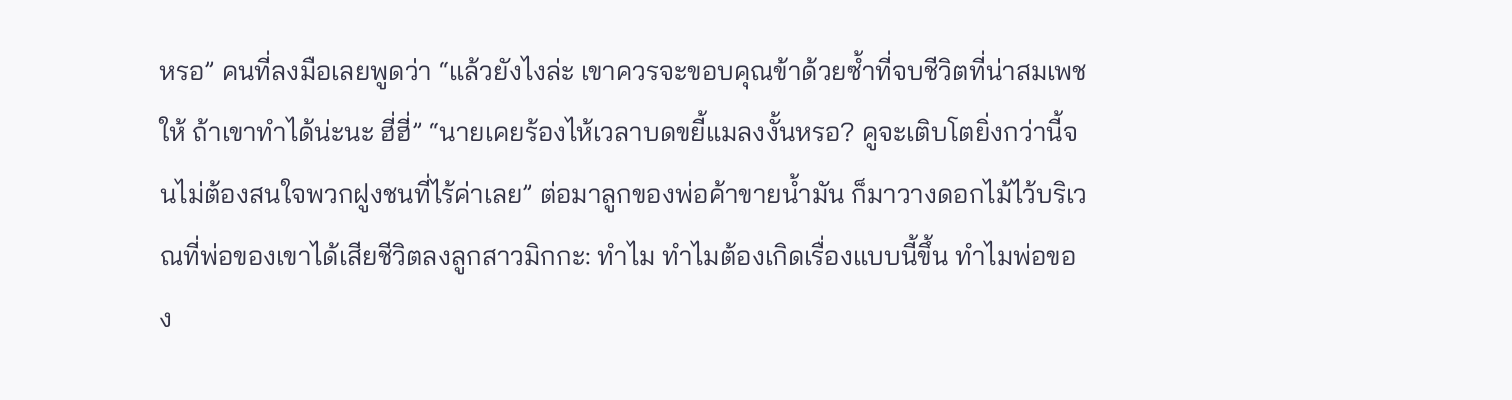หรอ” คนที่ลงมือเลยพูดว่า “แล้วยังไงล่ะ เขาควรจะขอบคุณข้าด้วยซ้ำที่จบชีวิตที่น่าสมเพชให้ ถ้าเขาทำได้น่ะนะ ฮี่ฮี่” “นายเคยร้องไห้เวลาบดขยี้แมลงงั้นหรอ? คูจะเติบโตยิ่งกว่านี้จนไม่ต้องสนใจพวกฝูงชนที่ไร้ค่าเลย” ต่อมาลูกของพ่อค้าขายน้ำมัน ก็มาวางดอกไม้ไว้บริเวณที่พ่อของเขาได้เสียชีวิตลงลูกสาวมิกกะ: ทำไม ทำไมต้องเกิดเรื่องแบบนี้ขึ้น ทำไมพ่อของ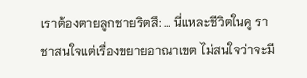เราต้องตายลูกชายริตสึ: … นี่แหละชีวิตในคู ราชาสนใจแต่เรื่องขยายอาณาเขต ไม่สนใจว่าจะมี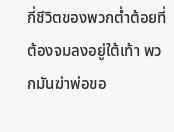กี่ชีวิตของพวกต่ำต้อยที่ต้องจมลงอยู่ใต้เท้า พวกมันฆ่าพ่อขอ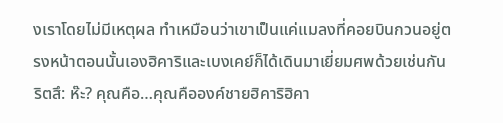งเราโดยไม่มีเหตุผล ทำเหมือนว่าเขาเป็นแค่แมลงที่คอยบินกวนอยู่ตรงหน้าตอนนั้นเองฮิคาริและเบงเคย์ก็ได้เดินมาเยี่ยมศพด้วยเช่นกันริตสึ: ห๊ะ? คุณคือ…คุณคือองค์ชายฮิคาริฮิคา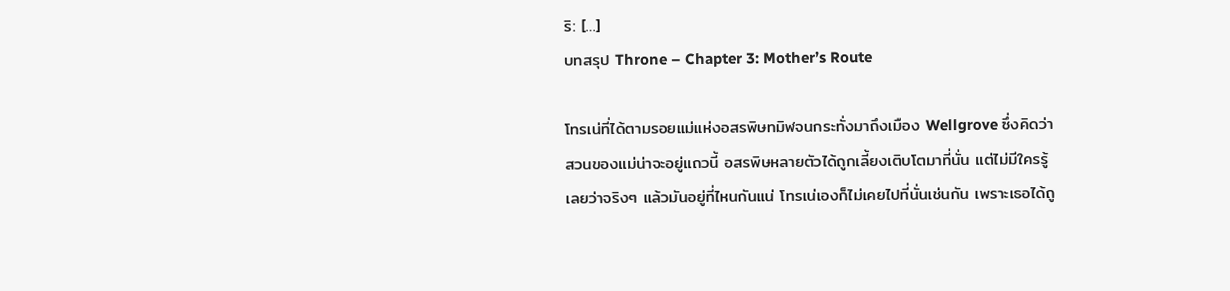ริ: […]
บทสรุป Throne – Chapter 3: Mother’s Route

โทรเน่ที่ได้ตามรอยแม่แห่งอสรพิษทมิฬจนกระทั่งมาถึงเมือง Wellgrove ซึ่งคิดว่าสวนของแม่น่าจะอยู่แถวนี้ อสรพิษหลายตัวได้ถูกเลี้ยงเติบโตมาที่นั่น แต่ไม่มีใครรู้เลยว่าจริงๆ แล้วมันอยู่ที่ไหนกันแน่ โทรเน่เองก็ไม่เคยไปที่นั่นเช่นกัน เพราะเธอได้ถู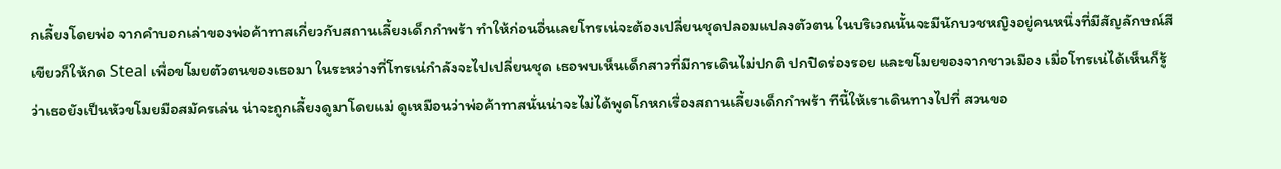กเลี้ยงโดยพ่อ จากคำบอกเล่าของพ่อค้าทาสเกี่ยวกับสถานเลี้ยงเด็กกำพร้า ทำให้ก่อนอื่นเลยโทรเน่จะต้องเปลี่ยนชุดปลอมแปลงตัวตน ในบริเวณนั้นจะมีนักบวชหญิงอยู่คนหนึ่งที่มีสัญลักษณ์สีเขียวก็ให้กด Steal เพื่อขโมยตัวตนของเธอมา ในระหว่างที่โทรเน่กำลังจะไปเปลี่ยนชุด เธอพบเห็นเด็กสาวที่มีการเดินไม่ปกติ ปกปิดร่องรอย และขโมยของจากชาวเมือง เมื่อโทรเน่ได้เห็นก็รู้ว่าเธอยังเป็นหัวขโมยมือสมัครเล่น น่าจะถูกเลี้ยงดูมาโดยแม่ ดูเหมือนว่าพ่อค้าทาสนั่นน่าจะไม่ได้พูดโกหกเรื่องสถานเลี้ยงเด็กกำพร้า ทีนี้ให้เราเดินทางไปที่ สวนขอ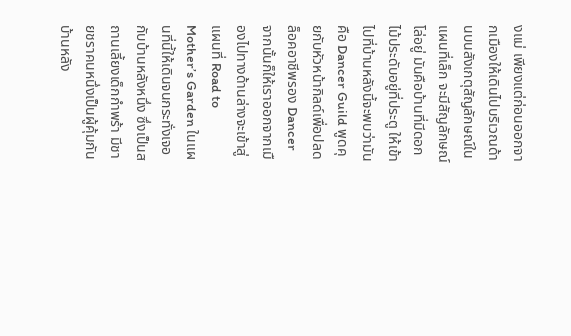งแม่ เพียงแต่ก่อนออกจากเมืองให้เดินไปบริเวณด้านบนสังเกตุสัญลักษณ์ในแผนที่เล็ก จะมีสัญลักษณ์โล่อยู่ มันคือบ้านที่มีดอกไม้ประดับอยู่ที่ประตู ให้เข้าไปที่บ้านหลังนี้จะพบว่ามันคือ Dancer Guild พูดคุยกับหัวหน้ากิลด์เพื่อปลดล็อคอาชีพรอง Dancer จากนั้นก็ให้เราออกจากเมืองไปทางด้านล่างจะเข้าสู่แผนที่ Road to Mother’s Garden ในแผนที่นี้ให้เดินจนกระทั่งเจอกับบ้านหลังหนึ่ง ซึ่งเป็นสถานเลี้ยงเด็กกำพร้า มีชายชราคนหนึ่งเป็นผู้คุ้มกันบ้านหลัง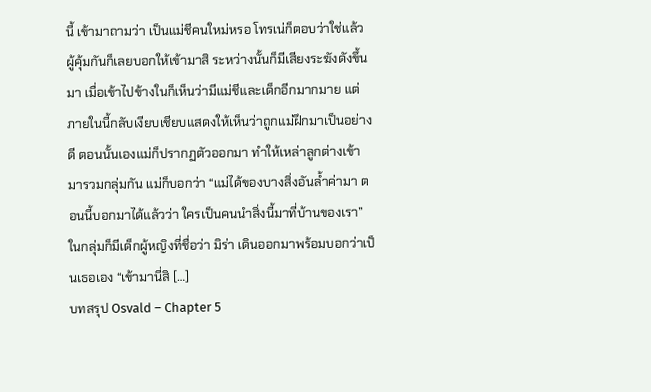นี้ เข้ามาถามว่า เป็นแม่ชีคนใหม่หรอ โทรเน่ก็ตอบว่าใช่แล้ว ผู้คุ้มกันก็เลยบอกให้เข้ามาสิ ระหว่างนั้นก็มีเสียงระฆังดังขึ้นมา เมื่อเข้าไปข้างในก็เห็นว่ามีแม่ชีและเด็กอีกมากมาย แต่ภายในนี้กลับเงียบเชียบแสดงให้เห็นว่าถูกแม่ฝึกมาเป็นอย่างดี ตอนนั้นเองแม่ก็ปรากฏตัวออกมา ทำให้เหล่าลูกต่างเข้ามารวมกลุ่มกัน แม่ก็บอกว่า “แม่ได้ของบางสิ่งอันล้ำค่ามา ตอนนี้บอกมาได้แล้วว่า ใครเป็นคนนำสิ่งนี้มาที่บ้านของเรา” ในกลุ่มก็มีเด็กผู้หญิงที่ชื่อว่า มิร่า เดินออกมาพร้อมบอกว่าเป็นเธอเอง “เข้ามานี่สิ […]
บทสรุป Osvald – Chapter 5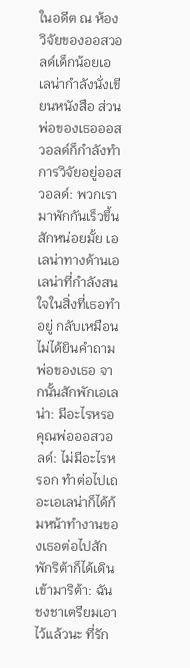ในอดีต ณ ห้องวิจัยของออสวอลด์เด็กน้อยเอเลน่ากำลังนั่งเขียนหนังสือ ส่วนพ่อของเธอออสวอลด์ก็กำลังทำการวิจัยอยู่ออสวอลด์: พวกเรามาพักกันเร็วขึ้นสักหน่อยมั้ย เอเลน่าทางด้านเอเลน่าที่กำลังสนใจในสิ่งที่เธอทำอยู่ กลับเหมือนไม่ได้ยินคำถามพ่อของเธอ จากนั้นสักพักเอเลน่า: มีอะไรหรอคุณพ่อออสวอลด์: ไม่มีอะไรหรอก ทำต่อไปเถอะเอเลน่าก็ได้ก้มหน้าทำงานของเธอต่อไปสักพักริต้าก็ได้เดินเข้ามาริต้า: ฉันชงชาเตรียมเอาไว้แล้วนะ ที่รัก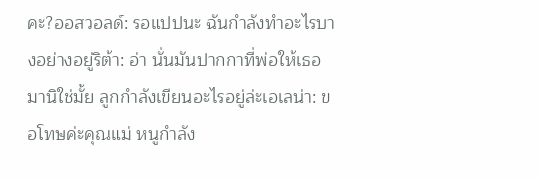คะ?ออสวอลด์: รอแปปนะ ฉันกำลังทำอะไรบางอย่างอยู่ริต้า: อ่า นั่นมันปากกาที่พ่อให้เธอมานิใช่มั้ย ลูกกำลังเขียนอะไรอยู่ล่ะเอเลน่า: ขอโทษค่ะคุณแม่ หนูกำลัง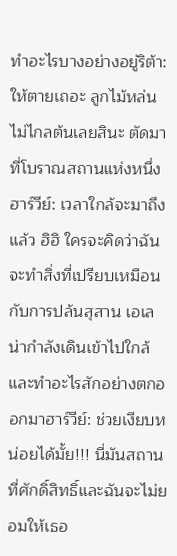ทำอะไรบางอย่างอยู่ริต้า: ให้ตายเถอะ ลูกไม้หล่นไม่ไกลต้นเลยสินะ ตัดมาที่โบราณสถานแห่งหนึ่งฮาร์วีย์: เวลาใกล้จะมาถึงแล้ว ฮิฮิ ใครจะคิดว่าฉันจะทำสิ่งที่เปรียบเหมือนกับการปล้นสุสาน เอเลน่ากำลังเดินเข้าไปใกล้และทำอะไรสักอย่างตกออกมาฮาร์วีย์: ช่วยเงียบหน่อยได้มั้ย!!! นี่มันสถานที่ศักดิ์สิทธิ์และฉันจะไม่ยอมให้เธอ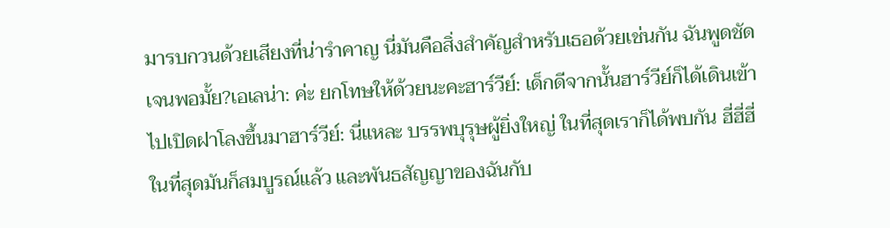มารบกวนด้วยเสียงที่น่ารำคาญ นี่มันคือสิ่งสำคัญสำหรับเธอด้วยเช่นกัน ฉันพูดชัดเจนพอมั้ย?เอเลน่า: ค่ะ ยกโทษให้ด้วยนะคะฮาร์วีย์: เด็กดีจากนั้นฮาร์วีย์ก็ได้เดินเข้าไปเปิดฝาโลงขึ้นมาฮาร์วีย์: นี่แหละ บรรพบุรุษผู้ยิ่งใหญ่ ในที่สุดเราก็ได้พบกัน ฮี่ฮี่ฮี่ ในที่สุดมันก็สมบูรณ์แล้ว และพันธสัญญาของฉันกับ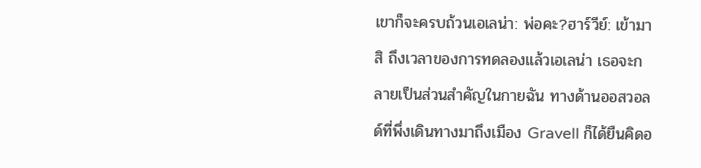เขาก็จะครบถ้วนเอเลน่า: พ่อคะ?ฮาร์วีย์: เข้ามาสิ ถึงเวลาของการทดลองแล้วเอเลน่า เธอจะกลายเป็นส่วนสำคัญในกายฉัน ทางด้านออสวอลด์ที่พึ่งเดินทางมาถึงเมือง Gravell ก็ได้ยืนคิดอ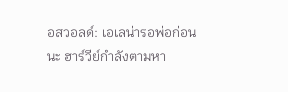อสวอลด์: เอเลน่ารอพ่อก่อนนะ ฮาร์วีย์กำลังตามหา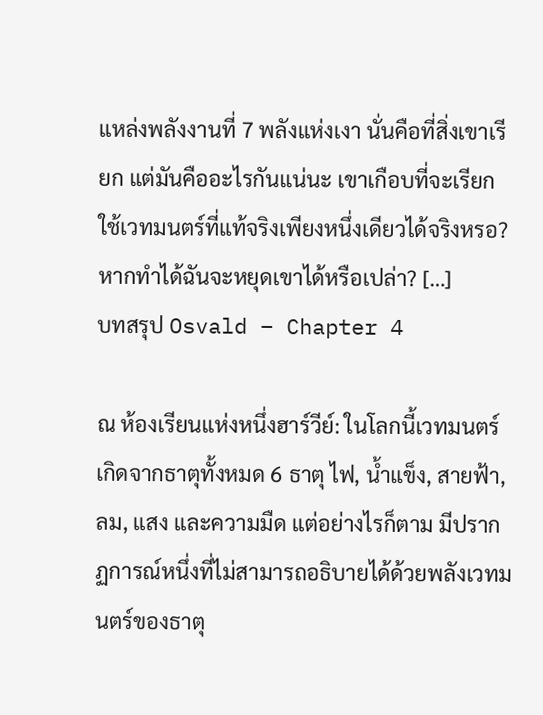แหล่งพลังงานที่ 7 พลังแห่งเงา นั่นคือที่สิ่งเขาเรียก แต่มันคืออะไรกันแน่นะ เขาเกือบที่จะเรียกใช้เวทมนตร์ที่แท้จริงเพียงหนึ่งเดียวได้จริงหรอ? หากทำได้ฉันจะหยุดเขาได้หรือเปล่า? […]
บทสรุป Osvald – Chapter 4

ณ ห้องเรียนแห่งหนึ่งฮาร์วีย์: ในโลกนี้เวทมนตร์เกิดจากธาตุทั้งหมด 6 ธาตุ ไฟ, น้ำแข็ง, สายฟ้า, ลม, แสง และความมืด แต่อย่างไรก็ตาม มีปรากฏการณ์หนึ่งที่ไม่สามารถอธิบายได้ด้วยพลังเวทมนตร์ของธาตุ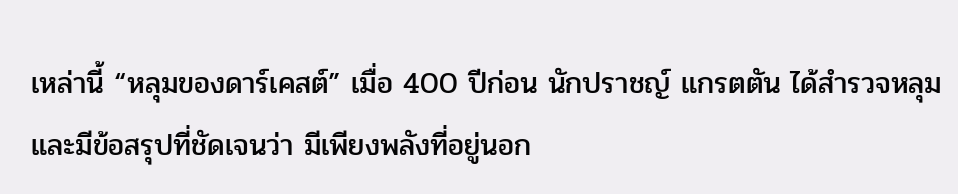เหล่านี้ “หลุมของดาร์เคสต์” เมื่อ 400 ปีก่อน นักปราชญ์ แกรตตัน ได้สำรวจหลุมและมีข้อสรุปที่ชัดเจนว่า มีเพียงพลังที่อยู่นอก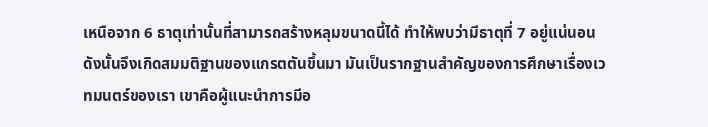เหนือจาก 6 ธาตุเท่านั้นที่สามารถสร้างหลุมขนาดนี้ได้ ทำให้พบว่ามีธาตุที่ 7 อยู่แน่นอน ดังนั้นจึงเกิดสมมติฐานของแกรตตันขึ้นมา มันเป็นรากฐานสำคัญของการศึกษาเรื่องเวทมนตร์ของเรา เขาคือผู้แนะนำการมีอ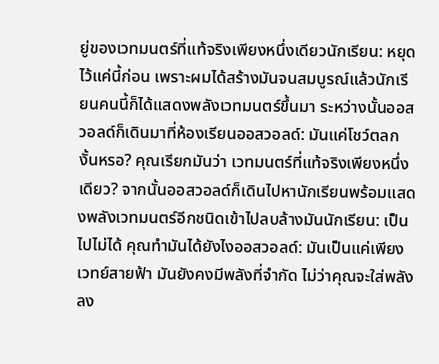ยู่ของเวทมนตร์ที่แท้จริงเพียงหนึ่งเดียวนักเรียน: หยุดไว้แค่นี้ก่อน เพราะผมได้สร้างมันจนสมบูรณ์แล้วนักเรียนคนนี้ก็ได้แสดงพลังเวทมนตร์ขึ้นมา ระหว่างนั้นออสวอลด์ก็เดินมาที่ห้องเรียนออสวอลด์: มันแค่โชว์ตลกงั้นหรอ? คุณเรียกมันว่า เวทมนตร์ที่แท้จริงเพียงหนึ่งเดียว? จากนั้นออสวอลด์ก็เดินไปหานักเรียนพร้อมแสดงพลังเวทมนตร์อีกชนิดเข้าไปลบล้างมันนักเรียน: เป็นไปไม่ได้ คุณทำมันได้ยังไงออสวอลด์: มันเป็นแค่เพียงเวทย์สายฟ้า มันยังคงมีพลังที่จำกัด ไม่ว่าคุณจะใส่พลังลง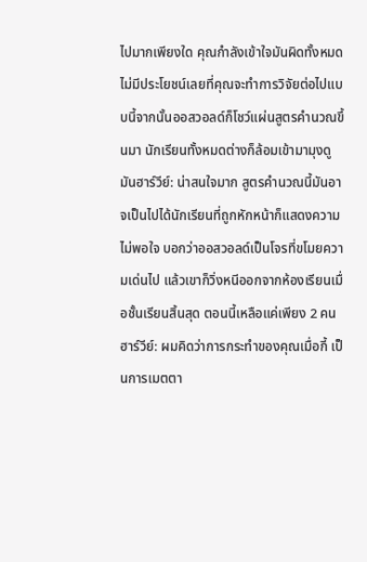ไปมากเพียงใด คุณกำลังเข้าใจมันผิดทั้งหมด ไม่มีประโยชน์เลยที่คุณจะทำการวิจัยต่อไปแบบนี้จากนั้นออสวอลด์ก็โชว์แผ่นสูตรคำนวณขึ้นมา นักเรียนทั้งหมดต่างก็ล้อมเข้ามามุงดูมันฮาร์วีย์: น่าสนใจมาก สูตรคำนวณนี้มันอาจเป็นไปได้นักเรียนที่ถูกหักหน้าก็แสดงความไม่พอใจ บอกว่าออสวอลด์เป็นโจรที่ขโมยความเด่นไป แล้วเขาก็วิ่งหนีออกจากห้องเรียนเมื่อชั้นเรียนสิ้นสุด ตอนนี้เหลือแค่เพียง 2 คนฮาร์วีย์: ผมคิดว่าการกระทำของคุณเมื่อกี้ เป็นการเมตตา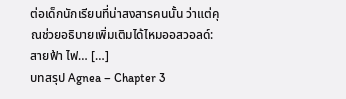ต่อเด็กนักเรียนที่น่าสงสารคนนั้น ว่าแต่คุณช่วยอธิบายเพิ่มเติมได้ไหมออสวอลด์: สายฟ้า ไฟ… […]
บทสรุป Agnea – Chapter 3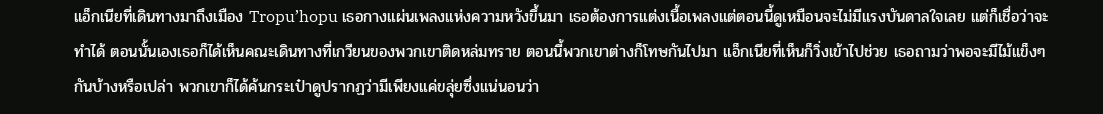แอ็กเนียที่เดินทางมาถึงเมือง Tropu’hopu เธอกางแผ่นเพลงแห่งความหวังขึ้นมา เธอต้องการแต่งเนื้อเพลงแต่ตอนนี้ดูเหมือนจะไม่มีแรงบันดาลใจเลย แต่ก็เชื่อว่าจะทำได้ ตอนนั้นเองเธอก็ได้เห็นคณะเดินทางที่เกวียนของพวกเขาติดหล่มทราย ตอนนี้พวกเขาต่างก็โทษกันไปมา แอ็กเนียที่เห็นก็วิ่งเข้าไปช่วย เธอถามว่าพอจะมีไม้แข็งๆ กันบ้างหรือเปล่า พวกเขาก็ได้ค้นกระเป๋าดูปรากฏว่ามีเพียงแค่ขลุ่ยซึ่งแน่นอนว่า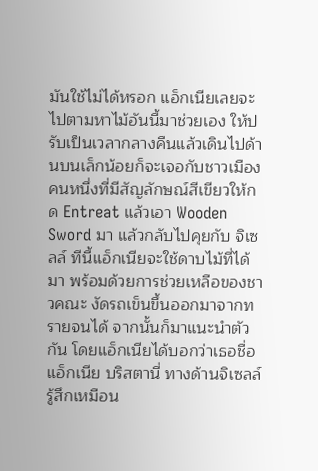มันใช้ไม่ได้หรอก แอ็กเนียเลยจะไปตามหาไม้อันนี้มาช่วยเอง ให้ปรับเป็นเวลากลางคืนแล้วเดินไปด้านบนเล็กน้อยก็จะเจอกับชาวเมืองคนหนึ่งที่มีสัญลักษณ์สีเขียวให้กด Entreat แล้วเอา Wooden Sword มา แล้วกลับไปคุยกับ จิเซลล์ ทีนี้แอ็กเนียจะใช้ดาบไม้ที่ได้มา พร้อมด้วยการช่วยเหลือของชาวคณะ งัดรถเข็นขึ้นออกมาจากทรายจนได้ จากนั้นก็มาแนะนำตัวกัน โดยแอ็กเนียได้บอกว่าเธอชื่อ แอ็กเนีย บริสตานี่ ทางด้านจิเซลล์รู้สึกเหมือน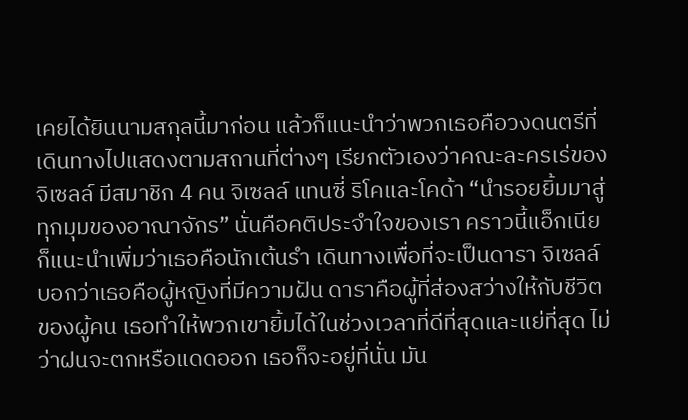เคยได้ยินนามสกุลนี้มาก่อน แล้วก็แนะนำว่าพวกเธอคือวงดนตรีที่เดินทางไปแสดงตามสถานที่ต่างๆ เรียกตัวเองว่าคณะละครเร่ของจิเซลล์ มีสมาชิก 4 คน จิเซลล์ แทนซี่ ริโคและโคด้า “นำรอยยิ้มมาสู่ทุกมุมของอาณาจักร” นั่นคือคติประจำใจของเรา คราวนี้แอ็กเนียก็แนะนำเพิ่มว่าเธอคือนักเต้นรำ เดินทางเพื่อที่จะเป็นดารา จิเซลล์บอกว่าเธอคือผู้หญิงที่มีความฝัน ดาราคือผู้ที่ส่องสว่างให้กับชีวิตของผู้คน เธอทำให้พวกเขายิ้มได้ในช่วงเวลาที่ดีที่สุดและแย่ที่สุด ไม่ว่าฝนจะตกหรือแดดออก เธอก็จะอยู่ที่นั่น มัน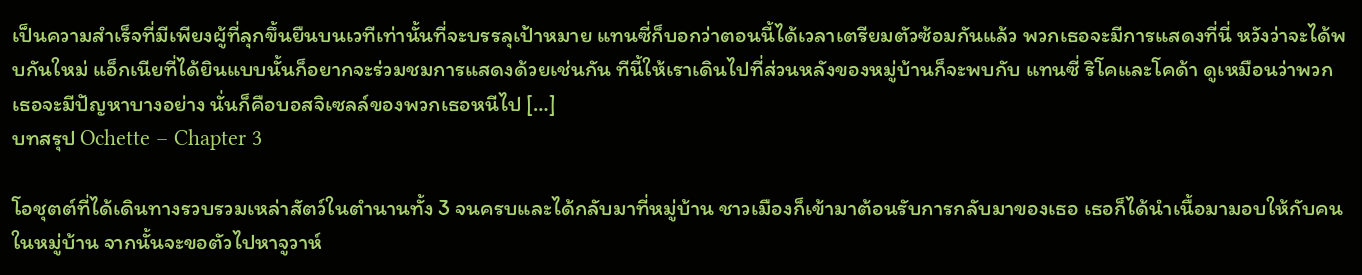เป็นความสำเร็จที่มีเพียงผู้ที่ลุกขึ้นยืนบนเวทีเท่านั้นที่จะบรรลุเป้าหมาย แทนซี่ก็บอกว่าตอนนี้ได้เวลาเตรียมตัวซ้อมกันแล้ว พวกเธอจะมีการแสดงที่นี่ หวังว่าจะได้พบกันใหม่ แอ็กเนียที่ได้ยินแบบนั้นก็อยากจะร่วมชมการแสดงด้วยเช่นกัน ทีนี้ให้เราเดินไปที่ส่วนหลังของหมู่บ้านก็จะพบกับ แทนซี่ ริโคและโคด้า ดูเหมือนว่าพวกเธอจะมีปัญหาบางอย่าง นั่นก็คือบอสจิเซลล์ของพวกเธอหนีไป […]
บทสรุป Ochette – Chapter 3

โอชุตต์ที่ได้เดินทางรวบรวมเหล่าสัตว์ในตำนานทั้ง 3 จนครบและได้กลับมาที่หมู่บ้าน ชาวเมืองก็เข้ามาต้อนรับการกลับมาของเธอ เธอก็ได้นำเนื้อมามอบให้กับคนในหมู่บ้าน จากนั้นจะขอตัวไปหาจูวาห์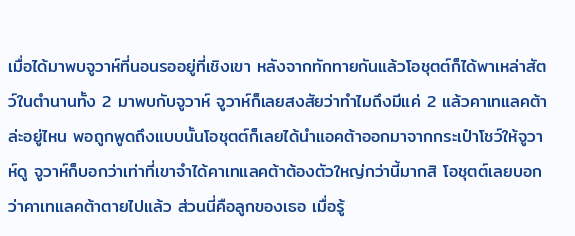เมื่อได้มาพบจูวาห์ที่นอนรออยู่ที่เชิงเขา หลังจากทักทายกันแล้วโอชุตต์ก็ได้พาเหล่าสัตว์ในตำนานทั้ง 2 มาพบกับจูวาห์ จูวาห์ก็เลยสงสัยว่าทำไมถึงมีแค่ 2 แล้วคาเทแลคต้าล่ะอยู่ไหน พอถูกพูดถึงแบบนั้นโอชุตต์ก็เลยได้นำแอคต้าออกมาจากกระเป๋าโชว์ให้จูวาห์ดู จูวาห์ก็บอกว่าเท่าที่เขาจำได้คาเทแลคต้าต้องตัวใหญ่กว่านี้มากสิ โอชุตต์เลยบอกว่าคาเทแลคต้าตายไปแล้ว ส่วนนี่คือลูกของเธอ เมื่อรู้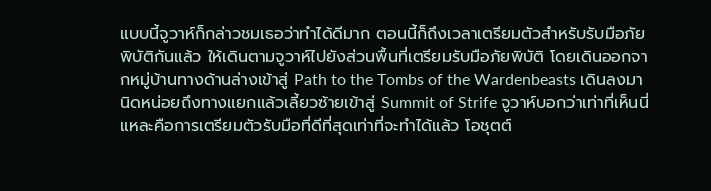แบบนี้จูวาห์ก็กล่าวชมเธอว่าทำได้ดีมาก ตอนนี้ก็ถึงเวลาเตรียมตัวสำหรับรับมือภัยพิบัติกันแล้ว ให้เดินตามจูวาห์ไปยังส่วนพื้นที่เตรียมรับมือภัยพิบัติ โดยเดินออกจากหมู่บ้านทางด้านล่างเข้าสู่ Path to the Tombs of the Wardenbeasts เดินลงมานิดหน่อยถึงทางแยกแล้วเลี้ยวซ้ายเข้าสู่ Summit of Strife จูวาห์บอกว่าเท่าที่เห็นนี่แหละคือการเตรียมตัวรับมือที่ดีที่สุดเท่าที่จะทำได้แล้ว โอชุตต์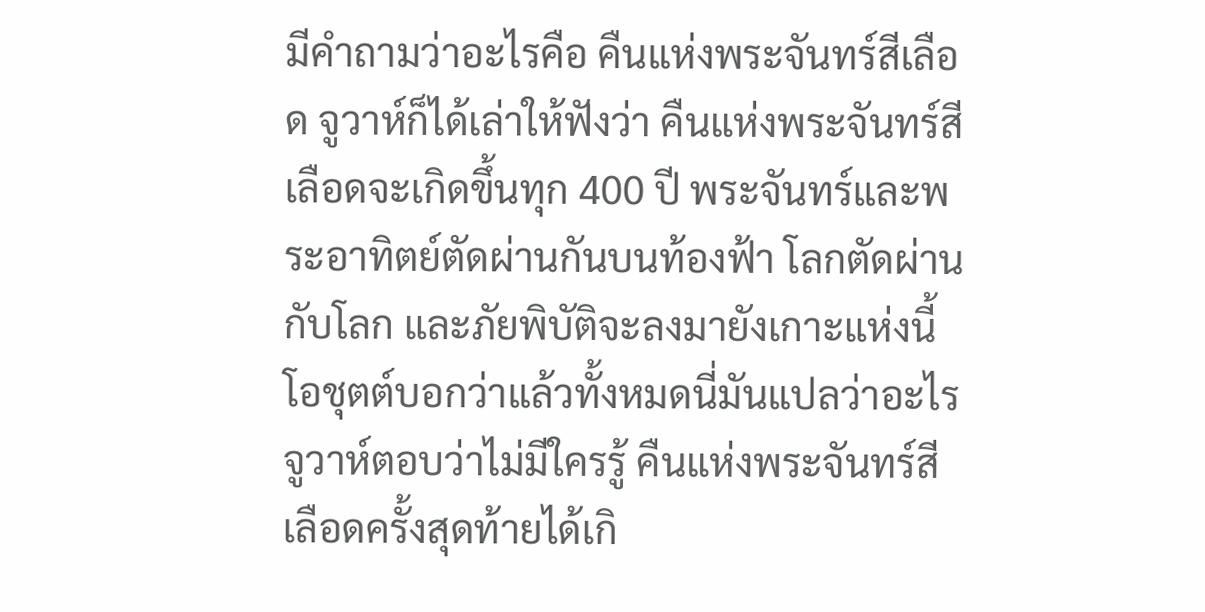มีคำถามว่าอะไรคือ คืนแห่งพระจันทร์สีเลือด จูวาห์ก็ได้เล่าให้ฟังว่า คืนแห่งพระจันทร์สีเลือดจะเกิดขึ้นทุก 400 ปี พระจันทร์และพระอาทิตย์ตัดผ่านกันบนท้องฟ้า โลกตัดผ่านกับโลก และภัยพิบัติจะลงมายังเกาะแห่งนี้ โอชุตต์บอกว่าแล้วทั้งหมดนี่มันแปลว่าอะไร จูวาห์ตอบว่าไม่มีใครรู้ คืนแห่งพระจันทร์สีเลือดครั้งสุดท้ายได้เกิ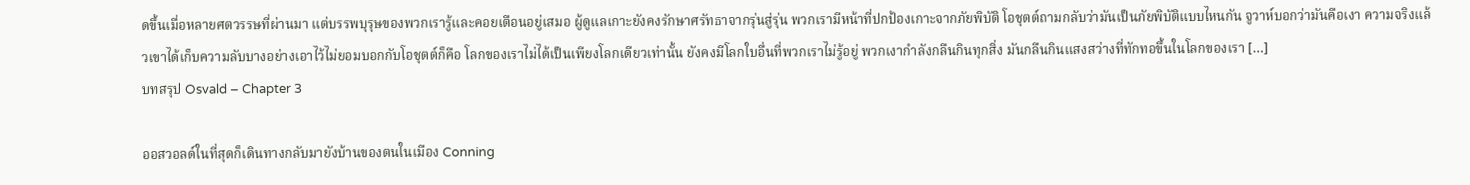ดขึ้นเมื่อหลายศตวรรษที่ผ่านมา แต่บรรพบุรุษของพวกเรารู้และคอยเตือนอยู่เสมอ ผู้ดูแลเกาะยังคงรักษาศรัทธาจากรุ่นสู่รุ่น พวกเรามีหน้าที่ปกป้องเกาะจากภัยพิบัติ โอชุตต์ถามกลับว่ามันเป็นภัยพิบัติแบบไหนกัน จูวาห์บอกว่ามันคือเงา ความจริงแล้วเขาได้เก็บความลับบางอย่างเอาไว้ไม่ยอมบอกกับโอชุตต์ก็คือ โลกของเราไม่ได้เป็นเพียงโลกเดียวเท่านั้น ยังคงมีโลกใบอื่นที่พวกเราไม่รู้อยู่ พวกเงากำลังกลืนกินทุกสิ่ง มันกลืนกินแสงสว่างที่ทักทอขึ้นในโลกของเรา […]
บทสรุป Osvald – Chapter 3

ออสวอลด์ในที่สุดก็เดินทางกลับมายังบ้านของตนในเมือง Conning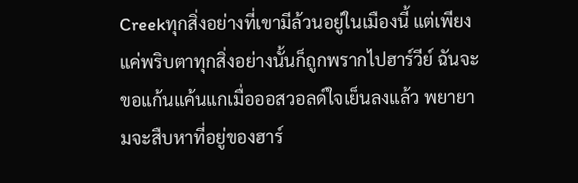Creekทุกสิ่งอย่างที่เขามีล้วนอยู่ในเมืองนี้ แต่เพียงแค่พริบตาทุกสิ่งอย่างนั้นก็ถูกพรากไปฮาร์วีย์ ฉันจะขอแก้นแค้นแกเมื่อออสวอลด์ใจเย็นลงแล้ว พยายามจะสืบหาที่อยู่ของฮาร์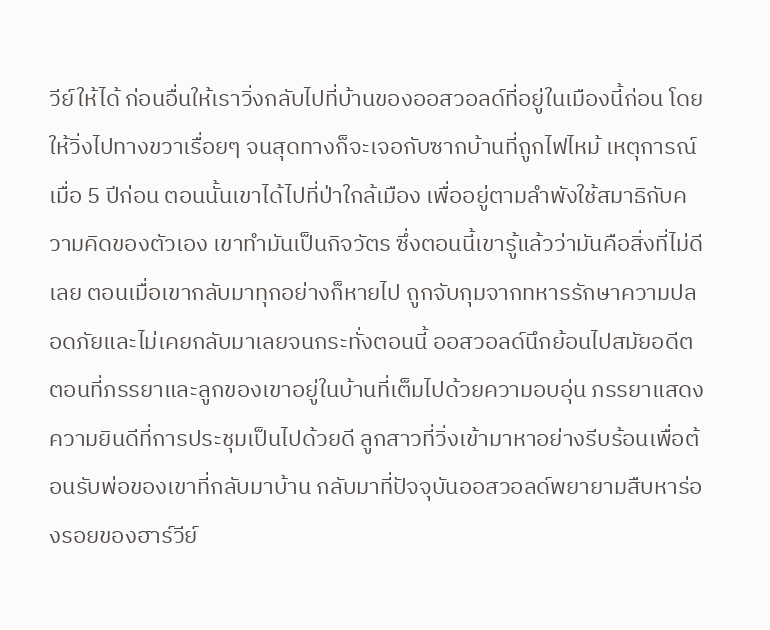วีย์ให้ได้ ก่อนอื่นให้เราวิ่งกลับไปที่บ้านของออสวอลด์ที่อยู่ในเมืองนี้ก่อน โดยให้วิ่งไปทางขวาเรื่อยๆ จนสุดทางก็จะเจอกับซากบ้านที่ถูกไฟไหม้ เหตุการณ์เมื่อ 5 ปีก่อน ตอนนั้นเขาได้ไปที่ป่าใกล้เมือง เพื่ออยู่ตามลำพังใช้สมาธิกับความคิดของตัวเอง เขาทำมันเป็นกิจวัตร ซึ่งตอนนี้เขารู้แล้วว่ามันคือสิ่งที่ไม่ดีเลย ตอนเมื่อเขากลับมาทุกอย่างก็หายไป ถูกจับกุมจากทหารรักษาความปลอดภัยและไม่เคยกลับมาเลยจนกระทั่งตอนนี้ ออสวอลด์นึกย้อนไปสมัยอดีต ตอนที่ภรรยาและลูกของเขาอยู่ในบ้านที่เต็มไปด้วยความอบอุ่น ภรรยาแสดงความยินดีที่การประชุมเป็นไปด้วยดี ลูกสาวที่วิ่งเข้ามาหาอย่างรีบร้อนเพื่อต้อนรับพ่อของเขาที่กลับมาบ้าน กลับมาที่ปัจจุบันออสวอลด์พยายามสืบหาร่องรอยของฮาร์วีย์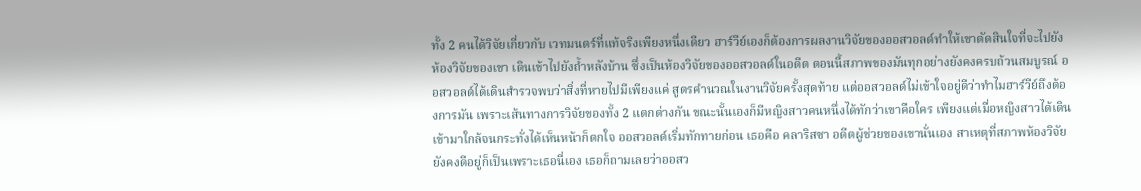ทั้ง 2 คนได้วิจัยเกี่ยวกับ เวทมนตร์ที่แท้จริงเพียงหนึ่งเดียว ฮาร์วีย์เองก็ต้องการผลงานวิจัยของออสวอลด์ทำให้เขาตัดสินใจที่จะไปยังห้องวิจัยของเขา เดินเข้าไปยังถ้ำหลังบ้าน ซึ่งเป็นห้องวิจัยของออสวอลด์ในอดีต ตอนนี้สภาพของมันทุกอย่างยังคงครบถ้วนสมบูรณ์ ออสวอลด์ได้เดินสำรวจพบว่าสิ่งที่หายไปมีเพียงแค่ สูตรคำนวณในงานวิจัยครั้งสุดท้าย แต่ออสวอลด์ไม่เข้าใจอยู่ดีว่าทำไมฮาร์วีย์ถึงต้องการมัน เพราะเส้นทางการวิจัยของทั้ง 2 แตกต่างกัน ขณะนั้นเองก็มีหญิงสาวคนหนึ่งได้ทักว่าเขาคือใคร เพียงแต่เมื่อหญิงสาวได้เดินเข้ามาใกล้จนกระทั่งได้เห็นหน้าก็ตกใจ ออสวอลด์เริ่มทักทายก่อน เธอคือ คลาริสซา อดีตผู้ช่วยของเขานั่นเอง สาเหตุที่สภาพห้องวิจัยยังคงดีอยู่ก็เป็นเพราะเธอนี่เอง เธอก็ถามเลยว่าออสว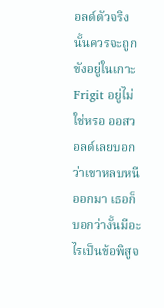อลด์ตัวจริงนั้นควรจะถูกขังอยู่ในเกาะ Frigit อยู่ไม่ใช่หรอ ออสวอลด์เลยบอกว่าเขาหลบหนีออกมา เธอก็บอกว่างั้นมีอะไรเป็นข้อพิสูจ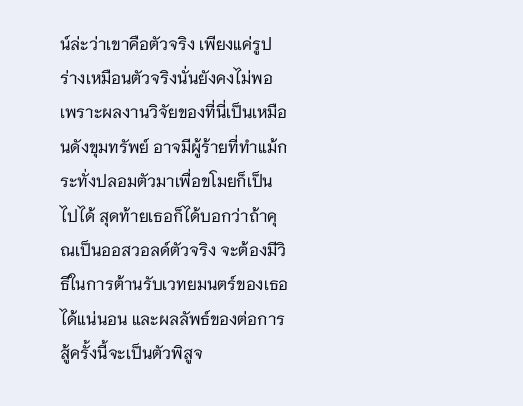น์ล่ะว่าเขาคือตัวจริง เพียงแค่รูปร่างเหมือนตัวจริงนั่นยังคงไม่พอ เพราะผลงานวิจัยของที่นี่เป็นเหมือนดังขุมทรัพย์ อาจมีผู้ร้ายที่ทำแม้กระทั่งปลอมตัวมาเพื่อขโมยก็เป็นไปได้ สุดท้ายเธอก็ได้บอกว่าถ้าคุณเป็นออสวอลด์ตัวจริง จะต้องมีวิธีในการต้านรับเวทยมนตร์ของเธอได้แน่นอน และผลลัพธ์ของต่อการสู้ครั้งนี้จะเป็นตัวพิสูจ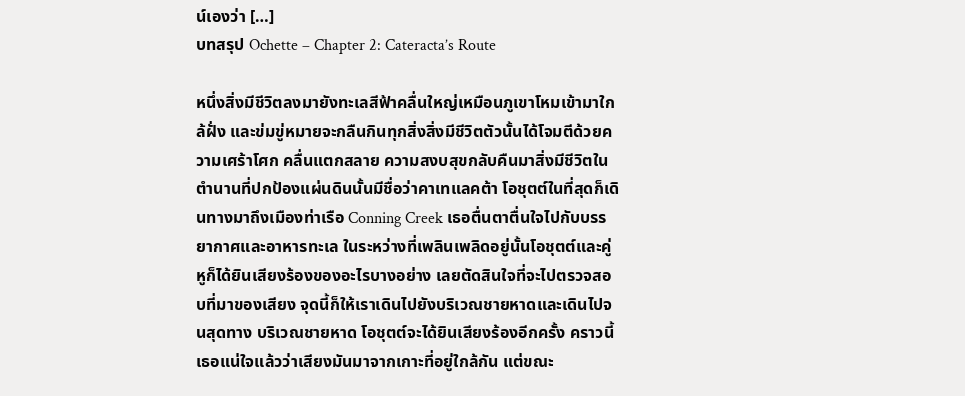น์เองว่า […]
บทสรุป Ochette – Chapter 2: Cateracta’s Route

หนึ่งสิ่งมีชีวิตลงมายังทะเลสีฟ้าคลื่นใหญ่เหมือนภูเขาโหมเข้ามาใกล้ฝั่ง และข่มขู่หมายจะกลืนกินทุกสิ่งสิ่งมีชีวิตตัวนั้นได้โจมตีด้วยความเศร้าโศก คลื่นแตกสลาย ความสงบสุขกลับคืนมาสิ่งมีชีวิตในตำนานที่ปกป้องแผ่นดินนั้นมีชื่อว่าคาเทแลคต้า โอชุตต์ในที่สุดก็เดินทางมาถึงเมืองท่าเรือ Conning Creek เธอตื่นตาตื่นใจไปกับบรรยากาศและอาหารทะเล ในระหว่างที่เพลินเพลิดอยู่นั้นโอชุตต์และคู่หูก็ได้ยินเสียงร้องของอะไรบางอย่าง เลยตัดสินใจที่จะไปตรวจสอบที่มาของเสียง จุดนี้ก็ให้เราเดินไปยังบริเวณชายหาดและเดินไปจนสุดทาง บริเวณชายหาด โอชุตต์จะได้ยินเสียงร้องอีกครั้ง คราวนี้เธอแน่ใจแล้วว่าเสียงมันมาจากเกาะที่อยู่ใกล้กัน แต่ขณะ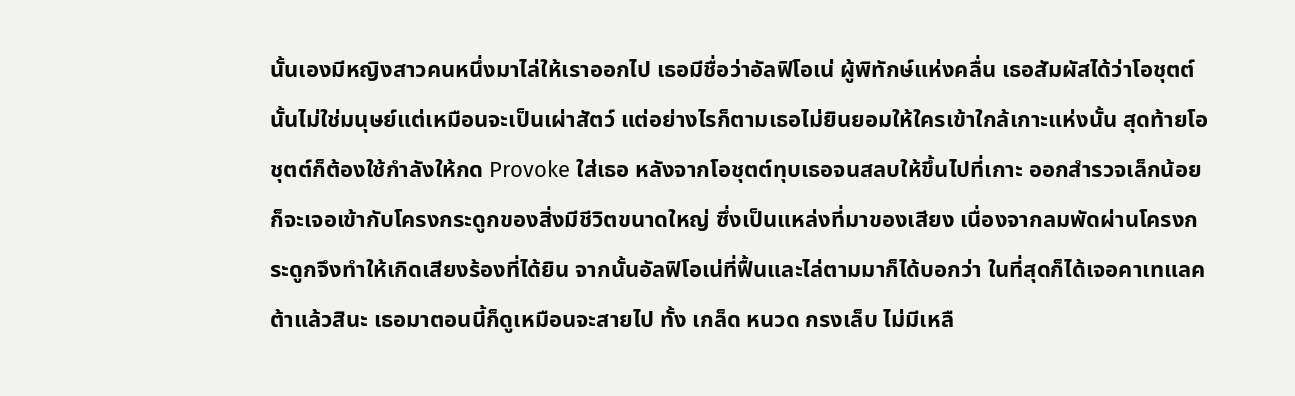นั้นเองมีหญิงสาวคนหนึ่งมาไล่ให้เราออกไป เธอมีชื่อว่าอัลฟิโอเน่ ผู้พิทักษ์แห่งคลื่น เธอสัมผัสได้ว่าโอชุตต์นั้นไม่ใช่มนุษย์แต่เหมือนจะเป็นเผ่าสัตว์ แต่อย่างไรก็ตามเธอไม่ยินยอมให้ใครเข้าใกล้เกาะแห่งนั้น สุดท้ายโอชุตต์ก็ต้องใช้กำลังให้กด Provoke ใส่เธอ หลังจากโอชุตต์ทุบเธอจนสลบให้ขึ้นไปที่เกาะ ออกสำรวจเล็กน้อยก็จะเจอเข้ากับโครงกระดูกของสิ่งมีชีวิตขนาดใหญ่ ซึ่งเป็นแหล่งที่มาของเสียง เนื่องจากลมพัดผ่านโครงกระดูกจึงทำให้เกิดเสียงร้องที่ได้ยิน จากนั้นอัลฟิโอเน่ที่ฟื้นและไล่ตามมาก็ได้บอกว่า ในที่สุดก็ได้เจอคาเทแลคต้าแล้วสินะ เธอมาตอนนี้ก็ดูเหมือนจะสายไป ทั้ง เกล็ด หนวด กรงเล็บ ไม่มีเหลื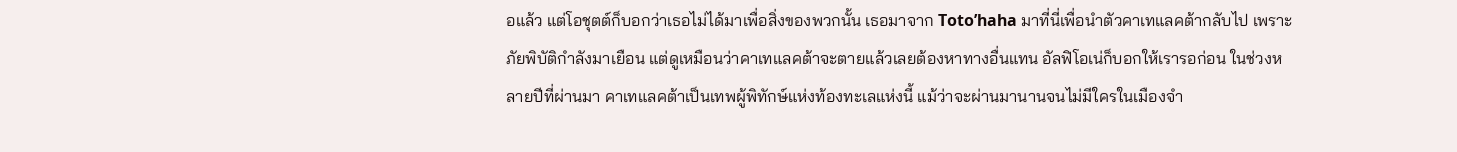อแล้ว แต่โอชุตต์ก็บอกว่าเธอไม่ได้มาเพื่อสิ่งของพวกนั้น เธอมาจาก Toto’haha มาที่นี่เพื่อนำตัวคาเทแลคต้ากลับไป เพราะภัยพิบัติกำลังมาเยือน แต่ดูเหมือนว่าคาเทแลคต้าจะตายแล้วเลยต้องหาทางอื่นแทน อัลฟิโอเน่ก็บอกให้เรารอก่อน ในช่วงหลายปีที่ผ่านมา คาเทแลคต้าเป็นเทพผู้พิทักษ์แห่งท้องทะเลแห่งนี้ แม้ว่าจะผ่านมานานจนไม่มีใครในเมืองจำ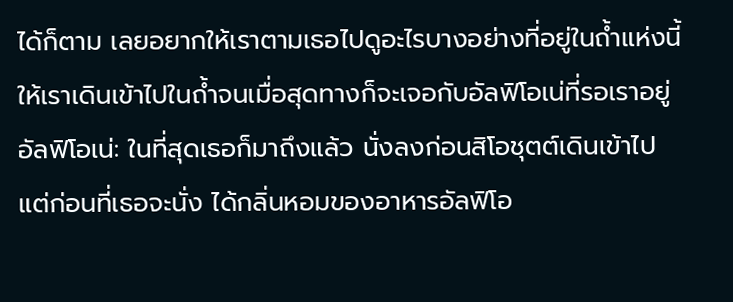ได้ก็ตาม เลยอยากให้เราตามเธอไปดูอะไรบางอย่างที่อยู่ในถ้ำแห่งนี้ ให้เราเดินเข้าไปในถ้ำจนเมื่อสุดทางก็จะเจอกับอัลฟิโอเน่ที่รอเราอยู่ อัลฟิโอเน่: ในที่สุดเธอก็มาถึงแล้ว นั่งลงก่อนสิโอชุตต์เดินเข้าไป แต่ก่อนที่เธอจะนั่ง ได้กลิ่นหอมของอาหารอัลฟิโอ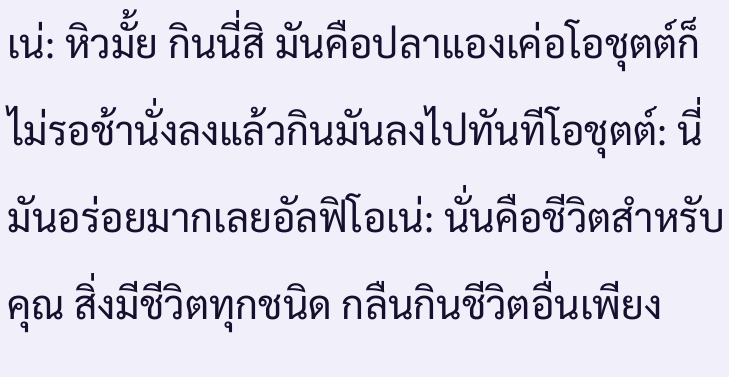เน่: หิวมั้ย กินนี่สิ มันคือปลาแองเค่อโอชุตต์ก็ไม่รอช้านั่งลงแล้วกินมันลงไปทันทีโอชุตต์: นี่มันอร่อยมากเลยอัลฟิโอเน่: นั่นคือชีวิตสำหรับคุณ สิ่งมีชีวิตทุกชนิด กลืนกินชีวิตอื่นเพียง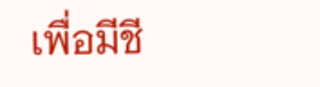เพื่อมีชี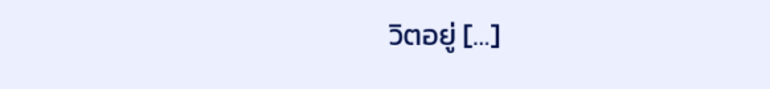วิตอยู่ […]